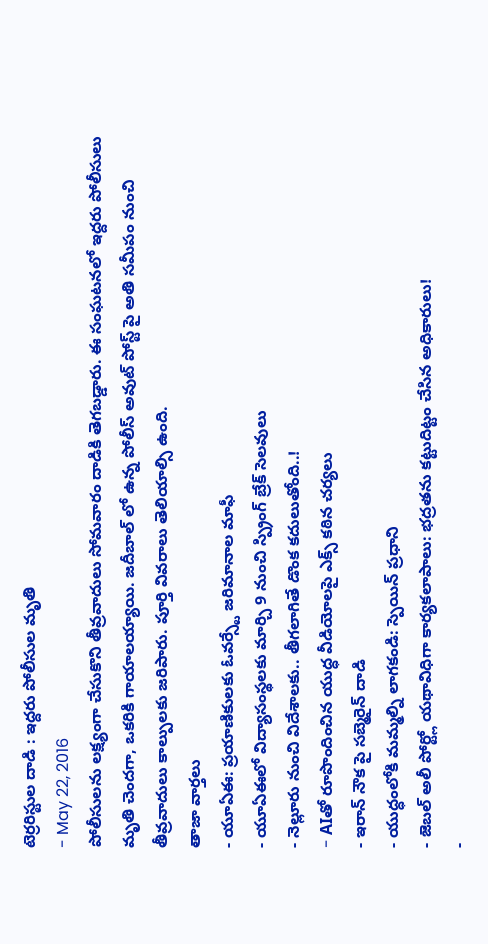టెర్రరిస్టుల దాడి : ఇద్దరు పోలీసుల మృతి
- May 22, 2016
పోలీసులను లక్ష్యంగా చేసుకొని తీవ్రవాదులు సోమవారం దాడికి తెగబడ్డారు. ఈ సంఘటనలో ఇద్దరు పోలీసులు మృతి చెందగా, ఒకరికి గాయాలయ్యాయి. జదీబాల్ లో ఉన్న పోలీస్ అవుట్ పోస్ట్ పై అతి సమీపం నుంచి తీవ్రవాదులు కాల్పులకు జరిపారు. పూర్తి వివరాలు తెలియాల్సి ఉంది.
తాజా వార్తలు
- యూఏఈ: ప్రయాణికులకు ఓవర్స్టే జరిమానాల మాఫీ
- యూఏఈలో విద్యాసంస్థలకు మార్చి 9 నుంచి స్ప్రింగ్ బ్రేక్ సెలవులు
- నెల్లూరు నుంచి విదేశాలకు.. తీగలాగితే డొంక కదులుతోంది..!
- AIతో రూపొందించిన యుద్ధ వీడియోలపై ఎక్స్ కఠిన చర్యలు
- ఇరాన్ నౌక పై సబ్మెరైన్ దాడి
- యుద్ధంలోకి మమ్మల్ని లాగకండి: స్పెయిన్ ప్రధాని
- జెబల్ అలీ పోర్ట్లో యథావిధిగా కార్యకలాపాలు: భద్రతను కట్టుదిట్టం చేసిన అధికారులు!
-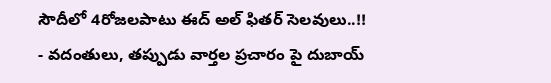సౌదీలో 4రోజలపాటు ఈద్ అల్ ఫితర్ సెలవులు..!!
- వదంతులు, తప్పుడు వార్తల ప్రచారం పై దుబాయ్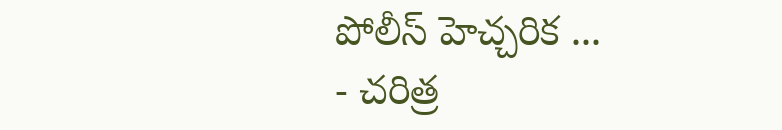పోలీస్ హెచ్చరిక ...
- చరిత్ర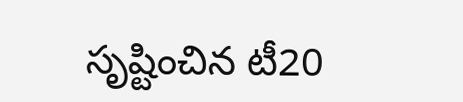సృష్టించిన టీ20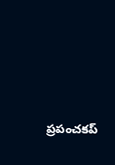ప్రపంచకప్